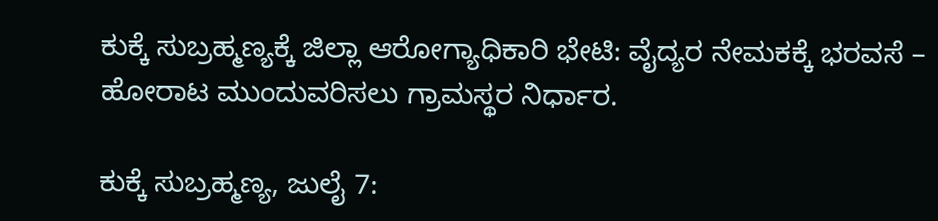ಕುಕ್ಕೆ ಸುಬ್ರಹ್ಮಣ್ಯಕ್ಕೆ ಜಿಲ್ಲಾ ಆರೋಗ್ಯಾಧಿಕಾರಿ ಭೇಟಿ: ವೈದ್ಯರ ನೇಮಕಕ್ಕೆ ಭರವಸೆ – ಹೋರಾಟ ಮುಂದುವರಿಸಲು ಗ್ರಾಮಸ್ಥರ ನಿರ್ಧಾರ.

ಕುಕ್ಕೆ ಸುಬ್ರಹ್ಮಣ್ಯ, ಜುಲೈ 7: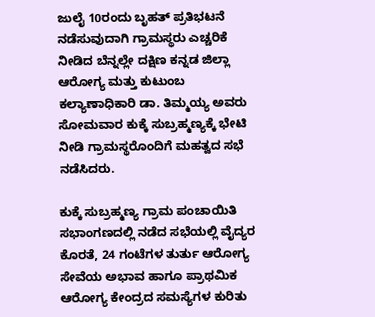ಜುಲೈ 10ರಂದು ಬೃಹತ್ ಪ್ರತಿಭಟನೆ ನಡೆಸುವುದಾಗಿ ಗ್ರಾಮಸ್ಥರು ಎಚ್ಚರಿಕೆ ನೀಡಿದ ಬೆನ್ನಲ್ಲೇ ದಕ್ಷಿಣ ಕನ್ನಡ ಜಿಲ್ಲಾ ಆರೋಗ್ಯ ಮತ್ತು ಕುಟುಂಬ ಕಲ್ಯಾಣಾಧಿಕಾರಿ ಡಾ. ತಿಮ್ಮಯ್ಯ ಅವರು ಸೋಮವಾರ ಕುಕ್ಕೆ ಸುಬ್ರಹ್ಮಣ್ಯಕ್ಕೆ ಭೇಟಿ ನೀಡಿ ಗ್ರಾಮಸ್ಥರೊಂದಿಗೆ ಮಹತ್ವದ ಸಭೆ ನಡೆಸಿದರು.

ಕುಕ್ಕೆ ಸುಬ್ರಹ್ಮಣ್ಯ ಗ್ರಾಮ ಪಂಚಾಯಿತಿ ಸಭಾಂಗಣದಲ್ಲಿ ನಡೆದ ಸಭೆಯಲ್ಲಿ ವೈದ್ಯರ ಕೊರತೆ, 24 ಗಂಟೆಗಳ ತುರ್ತು ಆರೋಗ್ಯ ಸೇವೆಯ ಅಭಾವ ಹಾಗೂ ಪ್ರಾಥಮಿಕ ಆರೋಗ್ಯ ಕೇಂದ್ರದ ಸಮಸ್ಯೆಗಳ ಕುರಿತು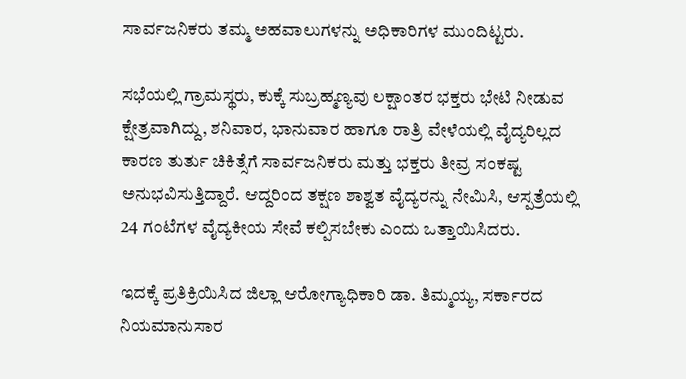ಸಾರ್ವಜನಿಕರು ತಮ್ಮ ಅಹವಾಲುಗಳನ್ನು ಅಧಿಕಾರಿಗಳ ಮುಂದಿಟ್ಟರು.

ಸಭೆಯಲ್ಲಿ ಗ್ರಾಮಸ್ಥರು, ಕುಕ್ಕೆ ಸುಬ್ರಹ್ಮಣ್ಯವು ಲಕ್ಷಾಂತರ ಭಕ್ತರು ಭೇಟಿ ನೀಡುವ ಕ್ಷೇತ್ರವಾಗಿದ್ದು, ಶನಿವಾರ, ಭಾನುವಾರ ಹಾಗೂ ರಾತ್ರಿ ವೇಳೆಯಲ್ಲಿ ವೈದ್ಯರಿಲ್ಲದ ಕಾರಣ ತುರ್ತು ಚಿಕಿತ್ಸೆಗೆ ಸಾರ್ವಜನಿಕರು ಮತ್ತು ಭಕ್ತರು ತೀವ್ರ ಸಂಕಷ್ಟ ಅನುಭವಿಸುತ್ತಿದ್ದಾರೆ. ಆದ್ದರಿಂದ ತಕ್ಷಣ ಶಾಶ್ವತ ವೈದ್ಯರನ್ನು ನೇಮಿಸಿ, ಆಸ್ಪತ್ರೆಯಲ್ಲಿ 24 ಗಂಟೆಗಳ ವೈದ್ಯಕೀಯ ಸೇವೆ ಕಲ್ಪಿಸಬೇಕು ಎಂದು ಒತ್ತಾಯಿಸಿದರು.

ಇದಕ್ಕೆ ಪ್ರತಿಕ್ರಿಯಿಸಿದ ಜಿಲ್ಲಾ ಆರೋಗ್ಯಾಧಿಕಾರಿ ಡಾ. ತಿಮ್ಮಯ್ಯ, ಸರ್ಕಾರದ ನಿಯಮಾನುಸಾರ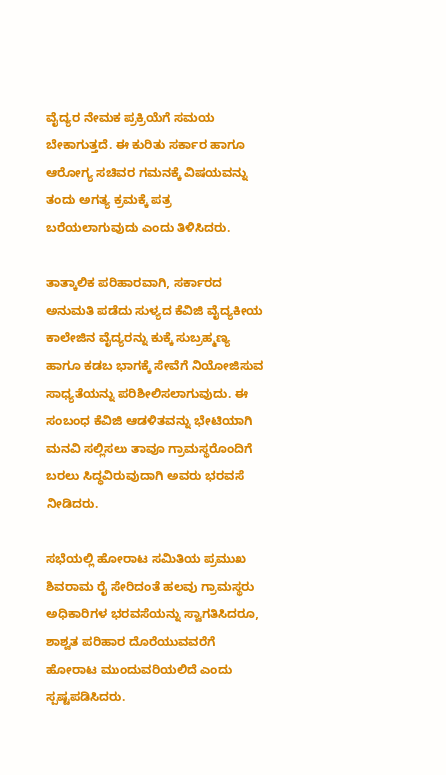ವೈದ್ಯರ ನೇಮಕ ಪ್ರಕ್ರಿಯೆಗೆ ಸಮಯ ಬೇಕಾಗುತ್ತದೆ. ಈ ಕುರಿತು ಸರ್ಕಾರ ಹಾಗೂ ಆರೋಗ್ಯ ಸಚಿವರ ಗಮನಕ್ಕೆ ವಿಷಯವನ್ನು ತಂದು ಅಗತ್ಯ ಕ್ರಮಕ್ಕೆ ಪತ್ರ ಬರೆಯಲಾಗುವುದು ಎಂದು ತಿಳಿಸಿದರು.

ತಾತ್ಕಾಲಿಕ ಪರಿಹಾರವಾಗಿ, ಸರ್ಕಾರದ ಅನುಮತಿ ಪಡೆದು ಸುಳ್ಯದ ಕೆವಿಜಿ ವೈದ್ಯಕೀಯ ಕಾಲೇಜಿನ ವೈದ್ಯರನ್ನು ಕುಕ್ಕೆ ಸುಬ್ರಹ್ಮಣ್ಯ ಹಾಗೂ ಕಡಬ ಭಾಗಕ್ಕೆ ಸೇವೆಗೆ ನಿಯೋಜಿಸುವ ಸಾಧ್ಯತೆಯನ್ನು ಪರಿಶೀಲಿಸಲಾಗುವುದು. ಈ ಸಂಬಂಧ ಕೆವಿಜಿ ಆಡಳಿತವನ್ನು ಭೇಟಿಯಾಗಿ ಮನವಿ ಸಲ್ಲಿಸಲು ತಾವೂ ಗ್ರಾಮಸ್ಥರೊಂದಿಗೆ ಬರಲು ಸಿದ್ಧವಿರುವುದಾಗಿ ಅವರು ಭರವಸೆ ನೀಡಿದರು.

ಸಭೆಯಲ್ಲಿ ಹೋರಾಟ ಸಮಿತಿಯ ಪ್ರಮುಖ ಶಿವರಾಮ ರೈ ಸೇರಿದಂತೆ ಹಲವು ಗ್ರಾಮಸ್ಥರು ಅಧಿಕಾರಿಗಳ ಭರವಸೆಯನ್ನು ಸ್ವಾಗತಿಸಿದರೂ, ಶಾಶ್ವತ ಪರಿಹಾರ ದೊರೆಯುವವರೆಗೆ ಹೋರಾಟ ಮುಂದುವರಿಯಲಿದೆ ಎಂದು ಸ್ಪಷ್ಟಪಡಿಸಿದರು.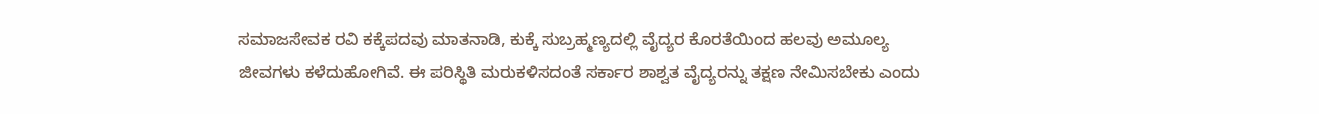ಸಮಾಜಸೇವಕ ರವಿ ಕಕ್ಕೆಪದವು ಮಾತನಾಡಿ, ಕುಕ್ಕೆ ಸುಬ್ರಹ್ಮಣ್ಯದಲ್ಲಿ ವೈದ್ಯರ ಕೊರತೆಯಿಂದ ಹಲವು ಅಮೂಲ್ಯ ಜೀವಗಳು ಕಳೆದುಹೋಗಿವೆ. ಈ ಪರಿಸ್ಥಿತಿ ಮರುಕಳಿಸದಂತೆ ಸರ್ಕಾರ ಶಾಶ್ವತ ವೈದ್ಯರನ್ನು ತಕ್ಷಣ ನೇಮಿಸಬೇಕು ಎಂದು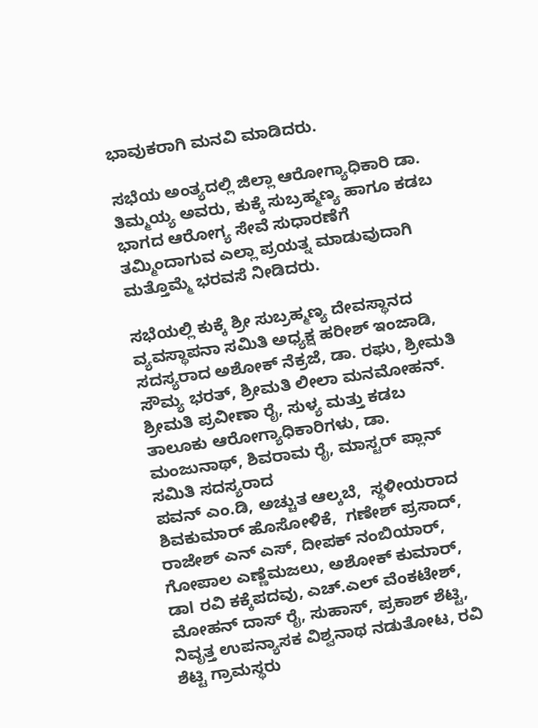ಭಾವುಕರಾಗಿ ಮನವಿ ಮಾಡಿದರು.

ಸಭೆಯ ಅಂತ್ಯದಲ್ಲಿ ಜಿಲ್ಲಾ ಆರೋಗ್ಯಾಧಿಕಾರಿ ಡಾ. ತಿಮ್ಮಯ್ಯ ಅವರು, ಕುಕ್ಕೆ ಸುಬ್ರಹ್ಮಣ್ಯ ಹಾಗೂ ಕಡಬ ಭಾಗದ ಆರೋಗ್ಯ ಸೇವೆ ಸುಧಾರಣೆಗೆ ತಮ್ಮಿಂದಾಗುವ ಎಲ್ಲಾ ಪ್ರಯತ್ನ ಮಾಡುವುದಾಗಿ ಮತ್ತೊಮ್ಮೆ ಭರವಸೆ ನೀಡಿದರು.

ಸಭೆಯಲ್ಲಿ ಕುಕ್ಕೆ ಶ್ರೀ ಸುಬ್ರಹ್ಮಣ್ಯ ದೇವಸ್ಥಾನದ ವ್ಯವಸ್ಥಾಪನಾ ಸಮಿತಿ ಅಧ್ಯಕ್ಷ ಹರೀಶ್ ಇಂಜಾಡಿ, ಸದಸ್ಯರಾದ ಅಶೋಕ್ ನೆಕ್ರಜೆ, ಡಾ. ರಘು, ಶ್ರೀಮತಿ ಸೌಮ್ಯ ಭರತ್, ಶ್ರೀಮತಿ ಲೀಲಾ ಮನಮೋಹನ್. ಶ್ರೀಮತಿ ಪ್ರವೀಣಾ ರೈ, ಸುಳ್ಯ ಮತ್ತು ಕಡಬ ತಾಲೂಕು ಆರೋಗ್ಯಾಧಿಕಾರಿಗಳು, ಡಾ. ಮಂಜುನಾಥ್, ಶಿವರಾಮ ರೈ, ಮಾಸ್ಟರ್ ಪ್ಲಾನ್ ಸಮಿತಿ ಸದಸ್ಯರಾದ
ಪವನ್ ಎಂ.ಡಿ, ಅಚ್ಚುತ ಆಲ್ಕಬೆ,  ಸ್ಥಳೀಯರಾದ ಶಿವಕುಮಾರ್ ಹೊಸೋಳಿಕೆ,  ಗಣೇಶ್ ಪ್ರಸಾದ್, ರಾಜೇಶ್ ಎನ್ ಎಸ್, ದೀಪಕ್ ನಂಬಿಯಾರ್,  ಗೋಪಾಲ ಎಣ್ಣೆಮಜಲು, ಅಶೋಕ್ ಕುಮಾರ್, ಡಾl ರವಿ ಕಕ್ಕೆಪದವು, ಎಚ್.ಎಲ್ ವೆಂಕಟೇಶ್, ಮೋಹನ್ ದಾಸ್ ರೈ, ಸುಹಾಸ್, ಪ್ರಕಾಶ್ ಶೆಟ್ಟಿ, ನಿವೃತ್ತ ಉಪನ್ಯಾಸಕ ವಿಶ್ವನಾಥ ನಡುತೋಟ, ರವಿ ಶೆಟ್ಟಿ ಗ್ರಾಮಸ್ಥರು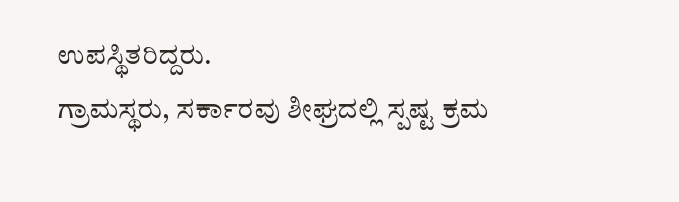ಉಪಸ್ಥಿತರಿದ್ದರು.
ಗ್ರಾಮಸ್ಥರು, ಸರ್ಕಾರವು ಶೀಘ್ರದಲ್ಲಿ ಸ್ಪಷ್ಟ ಕ್ರಮ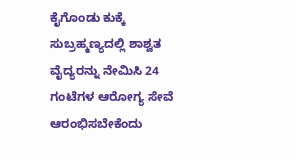ಕೈಗೊಂಡು ಕುಕ್ಕೆ ಸುಬ್ರಹ್ಮಣ್ಯದಲ್ಲಿ ಶಾಶ್ವತ ವೈದ್ಯರನ್ನು ನೇಮಿಸಿ 24 ಗಂಟೆಗಳ ಆರೋಗ್ಯ ಸೇವೆ ಆರಂಭಿಸಬೇಕೆಂದು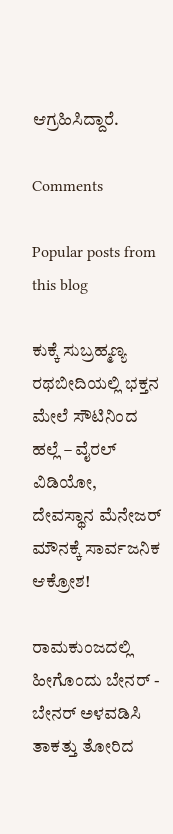ಆಗ್ರಹಿಸಿದ್ದಾರೆ.

Comments

Popular posts from this blog

ಕುಕ್ಕೆ ಸುಬ್ರಹ್ಮಣ್ಯ ರಥಬೀದಿಯಲ್ಲಿ ಭಕ್ತನ ಮೇಲೆ ಸೌಟಿನಿಂದ ಹಲ್ಲೆ – ವೈರಲ್ ವಿಡಿಯೋ, ದೇವಸ್ಥಾನ ಮೆನೇಜರ್ ಮೌನಕ್ಕೆ ಸಾರ್ವಜನಿಕ ಆಕ್ರೋಶ!

ರಾಮಕುಂಜದಲ್ಲಿ ಹೀಗೊಂದು ಬೇನರ್ - ಬೇನರ್ ಅಳವಡಿಸಿ ತಾಕತ್ತು ತೋರಿದ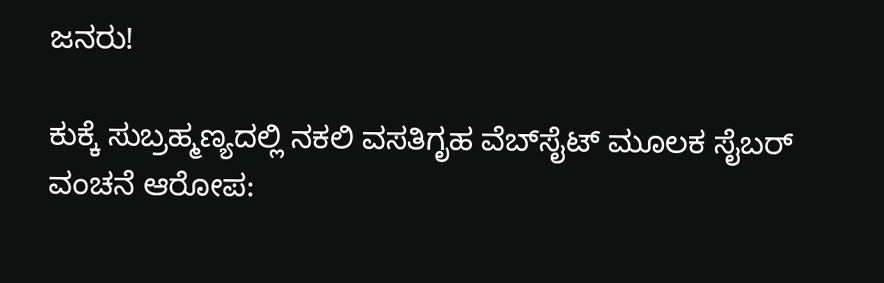ಜನರು!

ಕುಕ್ಕೆ ಸುಬ್ರಹ್ಮಣ್ಯದಲ್ಲಿ ನಕಲಿ ವಸತಿಗೃಹ ವೆಬ್‌ಸೈಟ್ ಮೂಲಕ ಸೈಬರ್ ವಂಚನೆ ಆರೋಪ: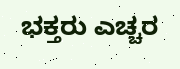ಭಕ್ತರು ಎಚ್ಚರ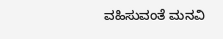ವಹಿಸುವಂತೆ ಮನವಿ